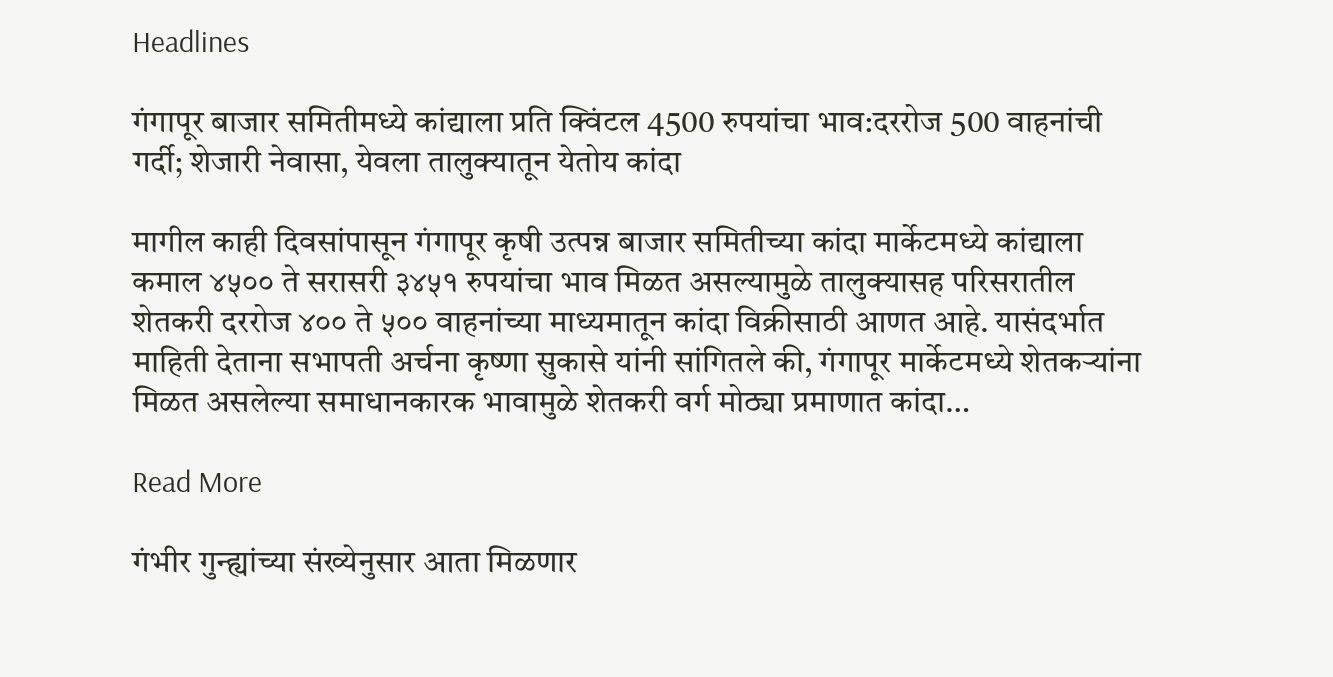Headlines

गंगापूर बाजार समितीमध्ये कांद्याला प्रति क्विंटल 4500 रुपयांचा भाव:दररोज 500 वाहनांची गर्दी; शेजारी नेवासा, येवला तालुक्यातून येतोय कांदा

मागील काही दिवसांपासून गंगापूर कृषी उत्पन्न बाजार समितीच्या कांदा मार्केटमध्ये कांद्याला कमाल ४५०० ते सरासरी ३४५१ रुपयांचा भाव मिळत असल्यामुळे तालुक्यासह परिसरातील शेतकरी दररोज ४०० ते ५०० वाहनांच्या माध्यमातून कांदा विक्रीसाठी आणत आहे. यासंदर्भात माहिती देताना सभापती अर्चना कृष्णा सुकासे यांनी सांगितले की, गंगापूर मार्केटमध्ये शेतकऱ्यांना मिळत असलेल्या समाधानकारक भावामुळे शेतकरी वर्ग मोठ्या प्रमाणात कांदा…

Read More

गंभीर गुन्ह्यांच्या संख्येनुसार आता मिळणार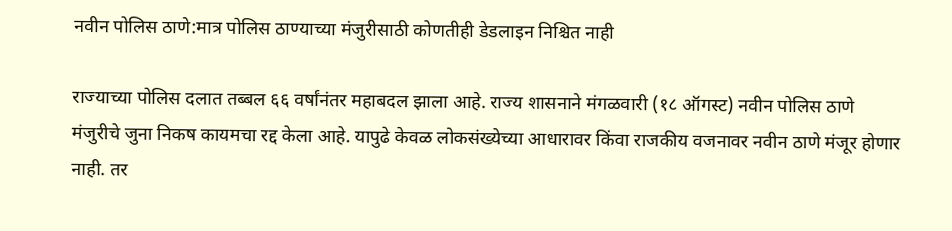नवीन पोलिस ठाणे:मात्र पोलिस ठाण्याच्या मंजुरीसाठी कोणतीही डेडलाइन निश्चित नाही

राज्याच्या पोलिस दलात तब्बल ६६ वर्षांनंतर महाबदल झाला आहे. राज्य शासनाने मंगळवारी (१८ ऑगस्ट) नवीन पोलिस ठाणे मंजुरीचे जुना निकष कायमचा रद्द केला आहे. यापुढे केवळ लोकसंख्येच्या आधारावर किंवा राजकीय वजनावर नवीन ठाणे मंजूर होणार नाही. तर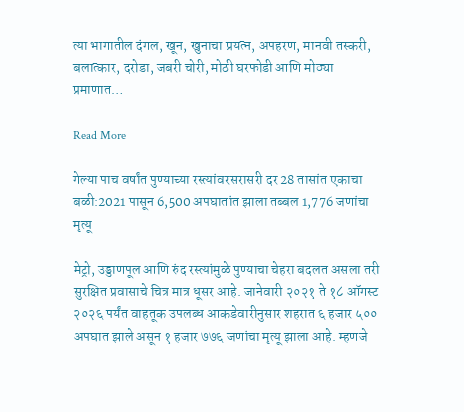त्या भागातील दंगल, खून, खुनाचा प्रयत्न, अपहरण, मानवी तस्करी, बलात्कार, दरोडा, जबरी चोरी, मोठी घरफोडी आणि मोठ्या प्रमाणात…

Read More

गेल्या पाच वर्षांत पुण्याच्या रस्त्यांवरसरासरी दर 28 तासांत एकाचा बळी:2021 पासून 6,500 अपघातांत झाला तब्बल 1,776 जणांचा मृत्यू

मेट्रो, उड्डाणपूल आणि रुंद रस्त्यांमुळे पुण्याचा चेहरा बदलत असला तरी सुरक्षित प्रवासाचे चित्र मात्र धूसर आहे. जानेवारी २०२१ ते १८ ऑगस्ट २०२६ पर्यंत वाहतूक उपलब्ध आकडेवारीनुसार शहरात ६ हजार ५०० अपघात झाले असून १ हजार ७७६ जणांचा मृत्यू झाला आहे. म्हणजे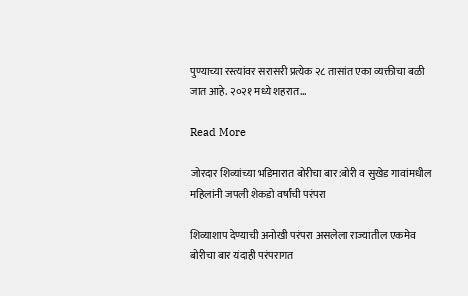पुण्याच्या रस्त्यांवर सरासरी प्रत्येक २८ तासांत एका व्यक्तीचा बळी जात आहे. २०२१ मध्ये शहरात…

Read More

जोरदार शिव्यांच्या भडिमारात बोरीचा बार:बोरी व सुखेड गावांमधील महिलांनी जपली शेकडो वर्षांची परंपरा

शिव्याशाप देण्याची अनोखी परंपरा असलेला राज्यातील एकमेव बोरीचा बार यंदाही परंपरागत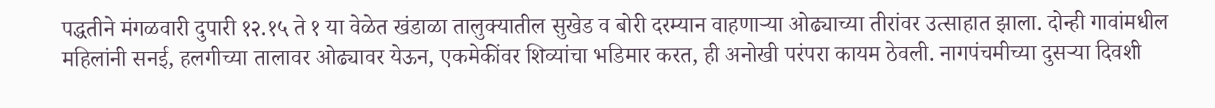पद्धतीने मंगळवारी दुपारी १२.१५ ते १ या वेळेत खंडाळा तालुक्यातील सुखेड व बोरी दरम्यान वाहणार्‍या ओढ्याच्या तीरांवर उत्साहात झाला. दोन्ही गावांमधील महिलांनी सनई, हलगीच्या तालावर ओढ्यावर येऊन, एकमेकींवर शिव्यांचा भडिमार करत, ही अनोखी परंपरा कायम ठेवली. नागपंचमीच्या दुसर्‍या दिवशी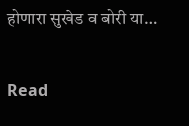होणारा सुखेड व बोरी या…

Read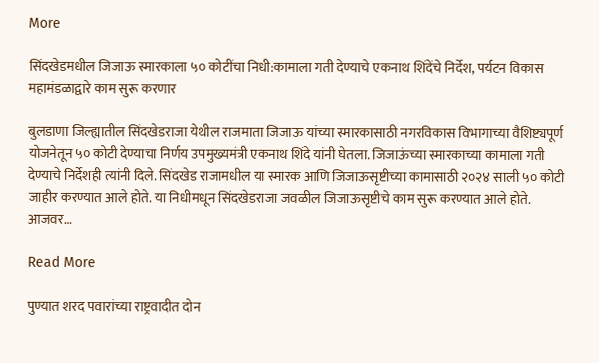More

सिंदखेडमधील जिजाऊ स्मारकाला ५० कोटींचा निधी:कामाला गती देण्याचे एकनाथ शिंदेंचे निर्देश, पर्यटन विकास महामंडळाद्वारे काम सुरू करणार

बुलडाणा जिल्ह्यातील सिंदखेडराजा येथील राजमाता जिजाऊ यांच्या स्मारकासाठी नगरविकास विभागाच्या वैशिष्ट्यपूर्ण योजनेतून ५० कोटी देण्याचा निर्णय उपमुख्यमंत्री एकनाथ शिंदे यांनी घेतला. जिजाऊंच्या स्मारकाच्या कामाला गती देण्याचे निर्देशही त्यांनी दिले. सिंदखेड राजामधील या स्मारक आणि जिजाऊसृष्टीच्या कामासाठी २०२४ साली ५० कोटी जाहीर करण्यात आले होते. या निधीमधून सिंदखेडराजा जवळील जिजाऊसृष्टीचे काम सुरू करण्यात आले होते. आजवर…

Read More

पुण्यात शरद पवारांच्या राष्ट्रवादीत दोन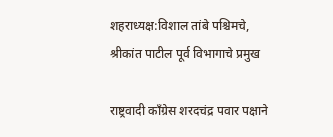शहराध्यक्ष:विशाल तांबे पश्चिमचे, श्रीकांत पाटील पूर्व विभागाचे प्रमुख

राष्ट्रवादी काँग्रेस शरदचंद्र पवार पक्षाने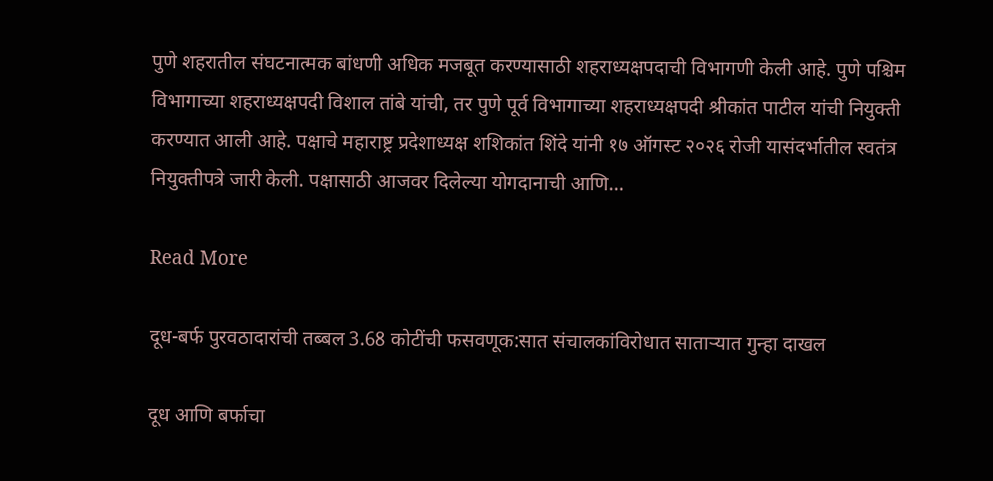पुणे शहरातील संघटनात्मक बांधणी अधिक मजबूत करण्यासाठी शहराध्यक्षपदाची विभागणी केली आहे. पुणे पश्चिम विभागाच्या शहराध्यक्षपदी विशाल तांबे यांची, तर पुणे पूर्व विभागाच्या शहराध्यक्षपदी श्रीकांत पाटील यांची नियुक्ती करण्यात आली आहे. पक्षाचे महाराष्ट्र प्रदेशाध्यक्ष शशिकांत शिंदे यांनी १७ ऑगस्ट २०२६ रोजी यासंदर्भातील स्वतंत्र नियुक्तीपत्रे जारी केली. पक्षासाठी आजवर दिलेल्या योगदानाची आणि…

Read More

दूध-बर्फ पुरवठादारांची तब्बल 3.68 कोटींची फसवणूक:सात संचालकांविरोधात साताऱ्यात गुन्हा दाखल

दूध आणि बर्फाचा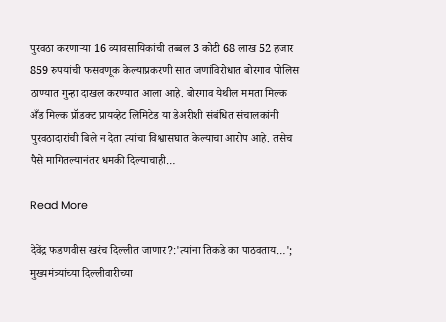पुरवठा करणाऱ्या 16 व्यावसायिकांची तब्बल 3 कोटी 68 लाख 52 हजार 859 रुपयांची फसवणूक केल्याप्रकरणी सात जणांविरोधात बोरगाव पोलिस ठाण्यात गुन्हा दाखल करण्यात आला आहे. बोरगाव येथील ममता मिल्क अँड मिल्क प्रॉडक्ट प्रायव्हेट लिमिटेड या डेअरीशी संबंधित संचालकांनी पुरवठादारांची बिले न देता त्यांचा विश्वासघात केल्याचा आरोप आहे. तसेच पैसे मागितल्यानंतर धमकी दिल्याचाही…

Read More

देवेंद्र फडणवीस खरंच दिल्लीत जाणार?:'त्यांना तिकडे का पाठवताय…'; मुख्यमंत्र्यांच्या दिल्लीवारीच्या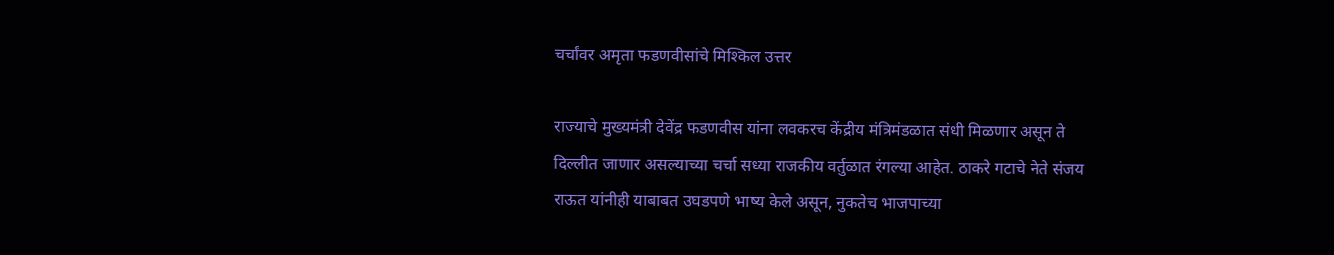चर्चांवर अमृता फडणवीसांचे मिश्किल उत्तर

राज्याचे मुख्यमंत्री देवेंद्र फडणवीस यांना लवकरच केंद्रीय मंत्रिमंडळात संधी मिळणार असून ते दिल्लीत जाणार असल्याच्या चर्चा सध्या राजकीय वर्तुळात रंगल्या आहेत. ठाकरे गटाचे नेते संजय राऊत यांनीही याबाबत उघडपणे भाष्य केले असून, नुकतेच भाजपाच्या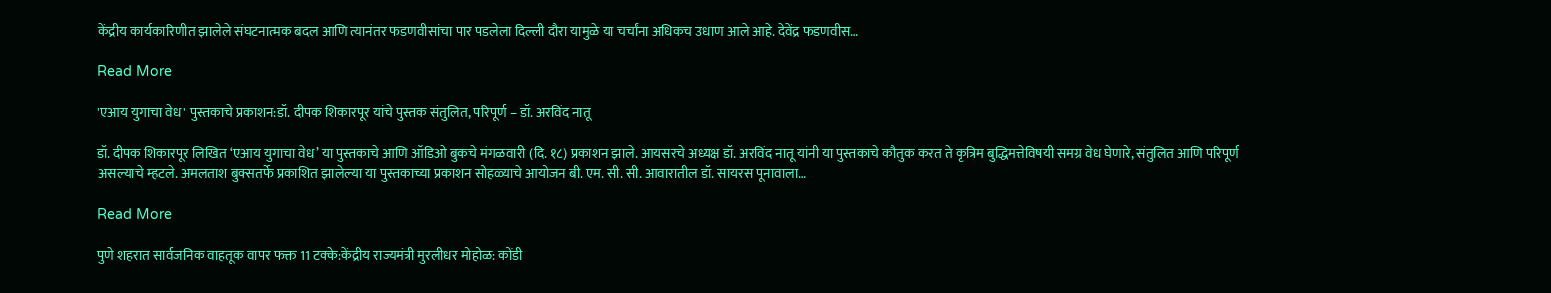केंद्रीय कार्यकारिणीत झालेले संघटनात्मक बदल आणि त्यानंतर फडणवीसांचा पार पडलेला दिल्ली दौरा यामुळे या चर्चांना अधिकच उधाण आले आहे. देवेंद्र फडणवीस…

Read More

'एआय युगाचा वेध' पुस्तकाचे प्रकाशन:डॉ. दीपक शिकारपूर यांचे पुस्तक संतुलित, परिपूर्ण – डॉ. अरविंद नातू

डॉ. दीपक शिकारपूर लिखित ‘एआय युगाचा वेध’ या पुस्तकाचे आणि ऑडिओ बुकचे मंगळवारी (दि. १८) प्रकाशन झाले. आयसरचे अध्यक्ष डॉ. अरविंद नातू यांनी या पुस्तकाचे कौतुक करत ते कृत्रिम बुद्धिमत्तेविषयी समग्र वेध घेणारे, संतुलित आणि परिपूर्ण असल्याचे म्हटले. अमलताश बुक्सतर्फे प्रकाशित झालेल्या या पुस्तकाच्या प्रकाशन सोहळ्याचे आयोजन बी. एम. सी. सी. आवारातील डॉ. सायरस पूनावाला…

Read More

पुणे शहरात सार्वजनिक वाहतूक वापर फक्त 11 टक्के:केंद्रीय राज्यमंत्री मुरलीधर मोहोळ: कोंडी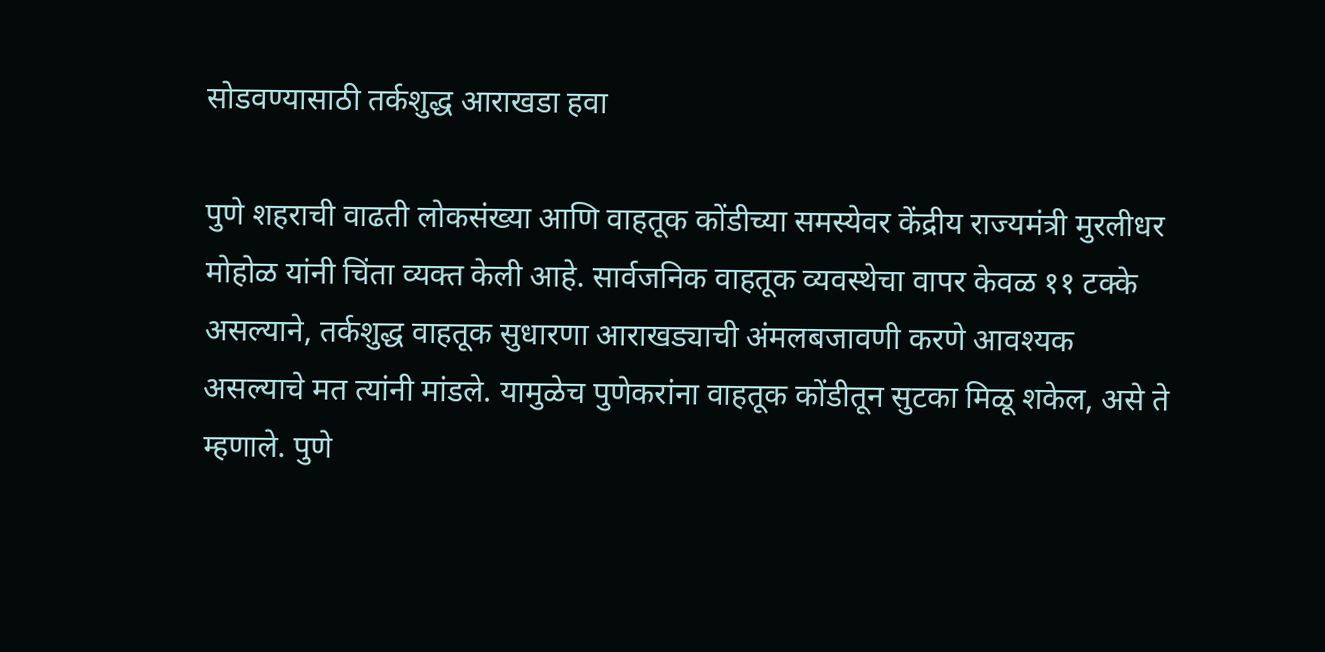सोडवण्यासाठी तर्कशुद्ध आराखडा हवा

पुणे शहराची वाढती लोकसंख्या आणि वाहतूक कोंडीच्या समस्येवर केंद्रीय राज्यमंत्री मुरलीधर मोहोळ यांनी चिंता व्यक्त केली आहे. सार्वजनिक वाहतूक व्यवस्थेचा वापर केवळ ११ टक्के असल्याने, तर्कशुद्ध वाहतूक सुधारणा आराखड्याची अंमलबजावणी करणे आवश्यक असल्याचे मत त्यांनी मांडले. यामुळेच पुणेकरांना वाहतूक कोंडीतून सुटका मिळू शकेल, असे ते म्हणाले. पुणे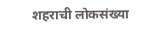शहराची लोकसंख्या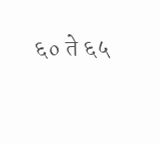६० ते ६५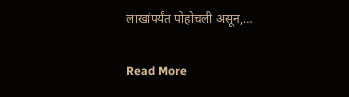लाखांपर्यंत पोहोचली असून,…

Read More